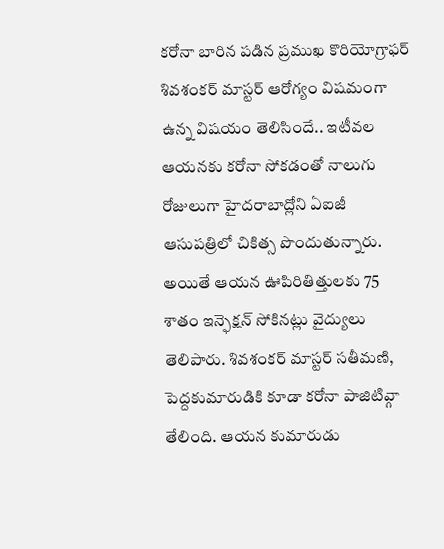కరోనా బారిన పడిన ప్రముఖ కొరియోగ్రాఫర్ శివశంకర్ మాస్టర్ ఆరోగ్యం విషమంగా ఉన్న విషయం తెలిసిందే.. ఇటీవల ఆయనకు కరోనా సోకడంతో నాలుగు రోజులుగా హైదరాబాద్లోని ఏఐజీ ఆసుపత్రిలో చికిత్స పొందుతున్నారు. అయితే ఆయన ఊపిరితిత్తులకు 75 శాతం ఇన్ఫెక్షన్ సోకినట్లు వైద్యులు తెలిపారు. శివశంకర్ మాస్టర్ సతీమణి, పెద్దకుమారుడికి కూడా కరోనా పాజిటివ్గా తేలింది. ఆయన కుమారుడు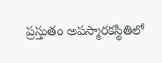ప్రస్తుతం అపస్మారకస్థితిలో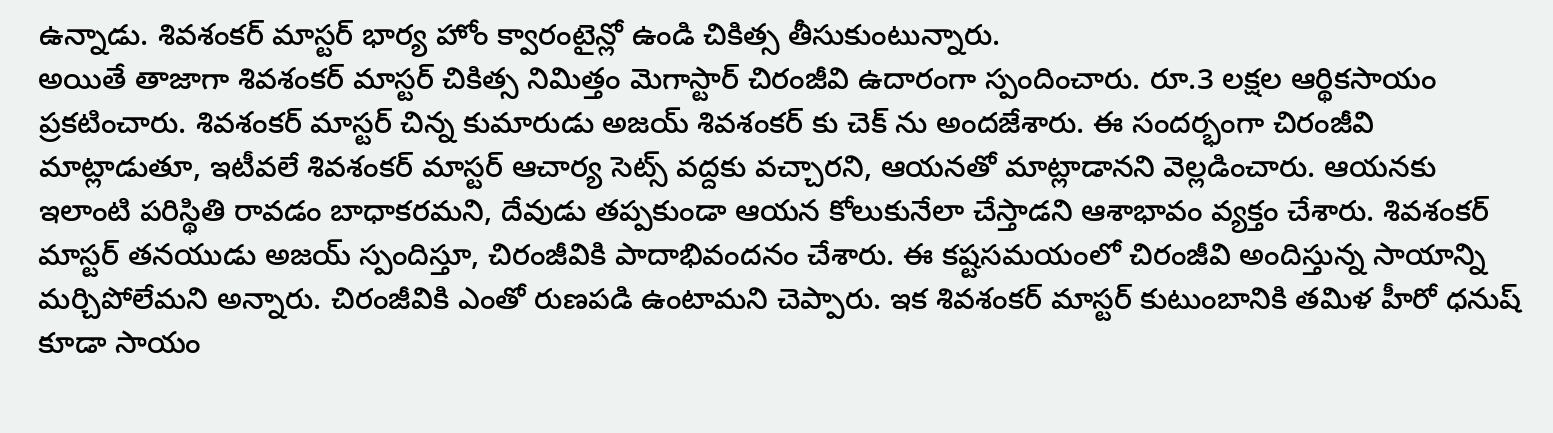ఉన్నాడు. శివశంకర్ మాస్టర్ భార్య హోం క్వారంటైన్లో ఉండి చికిత్స తీసుకుంటున్నారు.
అయితే తాజాగా శివశంకర్ మాస్టర్ చికిత్స నిమిత్తం మెగాస్టార్ చిరంజీవి ఉదారంగా స్పందించారు. రూ.3 లక్షల ఆర్థికసాయం ప్రకటించారు. శివశంకర్ మాస్టర్ చిన్న కుమారుడు అజయ్ శివశంకర్ కు చెక్ ను అందజేశారు. ఈ సందర్భంగా చిరంజీవి మాట్లాడుతూ, ఇటీవలే శివశంకర్ మాస్టర్ ఆచార్య సెట్స్ వద్దకు వచ్చారని, ఆయనతో మాట్లాడానని వెల్లడించారు. ఆయనకు ఇలాంటి పరిస్థితి రావడం బాధాకరమని, దేవుడు తప్పకుండా ఆయన కోలుకునేలా చేస్తాడని ఆశాభావం వ్యక్తం చేశారు. శివశంకర్ మాస్టర్ తనయుడు అజయ్ స్పందిస్తూ, చిరంజీవికి పాదాభివందనం చేశారు. ఈ కష్టసమయంలో చిరంజీవి అందిస్తున్న సాయాన్ని మర్చిపోలేమని అన్నారు. చిరంజీవికి ఎంతో రుణపడి ఉంటామని చెప్పారు. ఇక శివశంకర్ మాస్టర్ కుటుంబానికి తమిళ హీరో ధనుష్ కూడా సాయం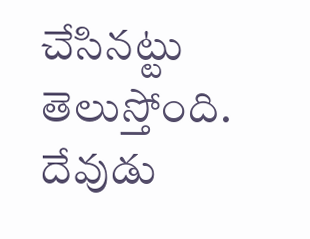చేసినట్టు తెలుస్తోంది. దేవుడు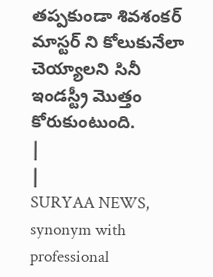తప్పకుండా శివశంకర్ మాస్టర్ ని కోలుకునేలా చెయ్యాలని సినీ ఇండస్ట్రీ మొత్తం కోరుకుంటుంది.
|
|
SURYAA NEWS, synonym with professional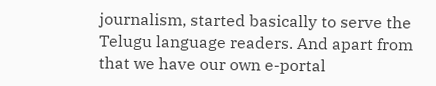journalism, started basically to serve the Telugu language readers. And apart from that we have our own e-portal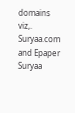domains viz,. Suryaa.com and Epaper Suryaa